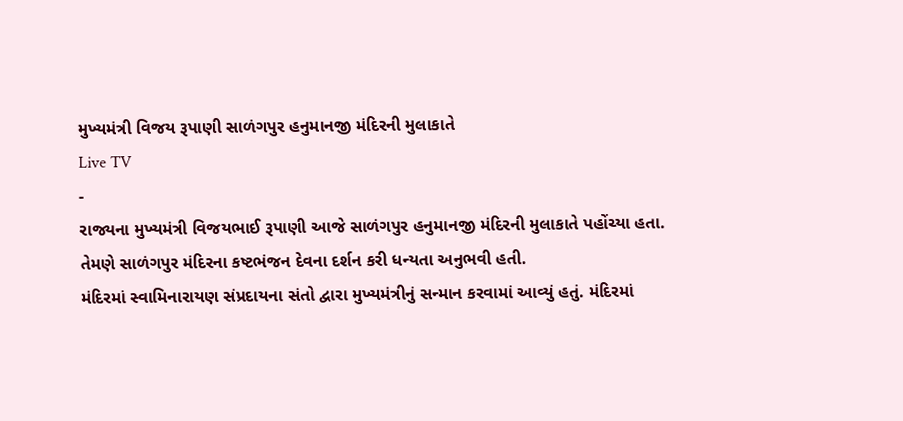મુખ્યમંત્રી વિજય રૂપાણી સાળંગપુર હનુમાનજી મંદિરની મુલાકાતે
Live TV
-
રાજ્યના મુખ્યમંત્રી વિજયભાઈ રૂપાણી આજે સાળંગપુર હનુમાનજી મંદિરની મુલાકાતે પહોંચ્યા હતા. તેમણે સાળંગપુર મંદિરના કષ્ટભંજન દેવના દર્શન કરી ધન્યતા અનુભવી હતી.
મંદિરમાં સ્વામિનારાયણ સંપ્રદાયના સંતો દ્વારા મુખ્યમંત્રીનું સન્માન કરવામાં આવ્યું હતું. મંદિરમાં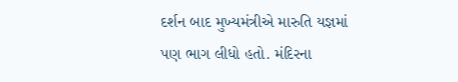દર્શન બાદ મુખ્યમંત્રીએ મારુતિ યજ્ઞમાં પણ ભાગ લીધો હતો. મંદિરના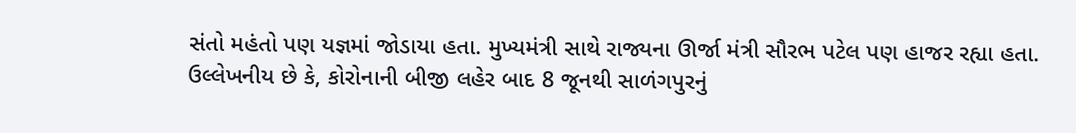સંતો મહંતો પણ યજ્ઞમાં જોડાયા હતા. મુખ્યમંત્રી સાથે રાજ્યના ઊર્જા મંત્રી સૌરભ પટેલ પણ હાજર રહ્યા હતા.
ઉલ્લેખનીય છે કે, કોરોનાની બીજી લહેર બાદ 8 જૂનથી સાળંગપુરનું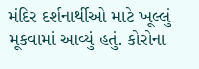મંદિર દર્શનાર્થીઓ માટે ખૂલ્લું મૂકવામાં આવ્યું હતું. કોરોના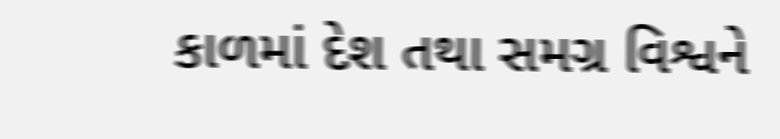કાળમાં દેશ તથા સમગ્ર વિશ્વને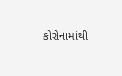કોરોનામાંથી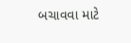બચાવવા માટે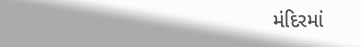મંદિરમાં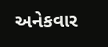અનેકવાર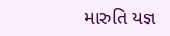મારુતિ યજ્ઞ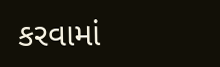કરવામાં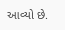આવ્યો છે.